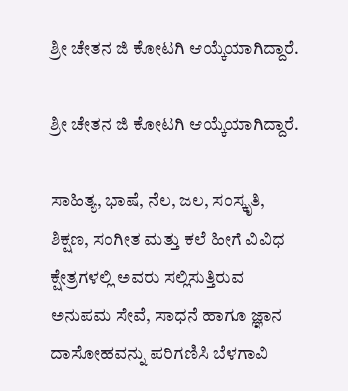ಶ್ರೀ ಚೇತನ ಜಿ ಕೋಟಗಿ ಆಯ್ಕೆಯಾಗಿದ್ದಾರೆ.

ಶ್ರೀ ಚೇತನ ಜಿ ಕೋಟಗಿ ಆಯ್ಕೆಯಾಗಿದ್ದಾರೆ.

ಸಾಹಿತ್ಯ, ಭಾಷೆ, ನೆಲ, ಜಲ, ಸಂಸ್ಕೃತಿ, ಶಿಕ್ಷಣ, ಸಂಗೀತ ಮತ್ತು ಕಲೆ ಹೀಗೆ ವಿವಿಧ ಕ್ಷೇತ್ರಗಳಲ್ಲಿ ಅವರು ಸಲ್ಲಿಸುತ್ತಿರುವ ಅನುಪಮ ಸೇವೆ, ಸಾಧನೆ ಹಾಗೂ ಜ್ಞಾನ ದಾಸೋಹವನ್ನು ಪರಿಗಣಿಸಿ ಬೆಳಗಾವಿ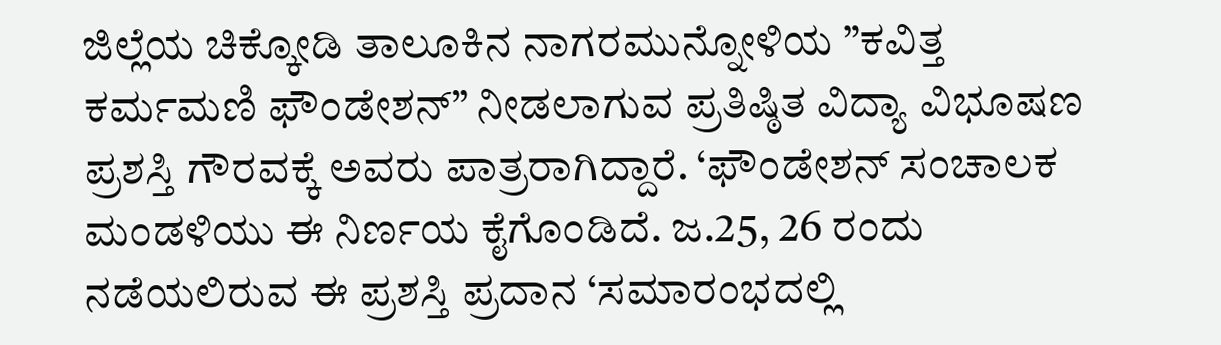ಜಿಲ್ಲೆಯ ಚಿಕ್ಕೋಡಿ ತಾಲೂಕಿನ ನಾಗರಮುನ್ನೋಳಿಯ ”ಕವಿತ್ತ ಕರ್ಮಮಣಿ ಫೌಂಡೇಶನ್” ನೀಡಲಾಗುವ ಪ್ರತಿಷ್ಠಿತ ವಿದ್ಯಾ ವಿಭೂಷಣ ಪ್ರಶಸ್ತಿ ಗೌರವಕ್ಕೆ ಅವರು ಪಾತ್ರರಾಗಿದ್ದಾರೆ. ‘ಫೌಂಡೇಶನ್ ಸಂಚಾಲಕ ಮಂಡಳಿಯು ಈ ನಿರ್ಣಯ ಕೈಗೊಂಡಿದೆ. ಜ.25, 26 ರಂದು ನಡೆಯಲಿರುವ ಈ ಪ್ರಶಸ್ತಿ ಪ್ರದಾನ ‘ಸಮಾರಂಭದಲ್ಲಿ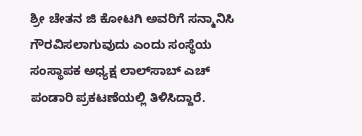ಶ್ರೀ ಚೇತನ ಜಿ ಕೋಟಗಿ ಅವರಿಗೆ ಸನ್ಮಾನಿಸಿ ಗೌರವಿಸಲಾಗುವುದು ಎಂದು ಸಂಸ್ಥೆಯ ಸಂಸ್ಥಾಪಕ ಅಧ್ಯಕ್ಷ ಲಾಲ್‌ಸಾಬ್ ಎಚ್ ಪಂಡಾರಿ ಪ್ರಕಟಣೆಯಲ್ಲಿ ತಿಳಿಸಿದ್ದಾರೆ.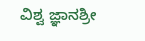ವಿಶ್ವ ಜ್ಞಾನಶ್ರೀ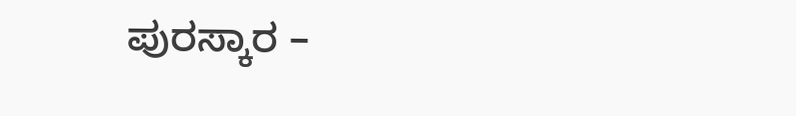ಪುರಸ್ಕಾರ –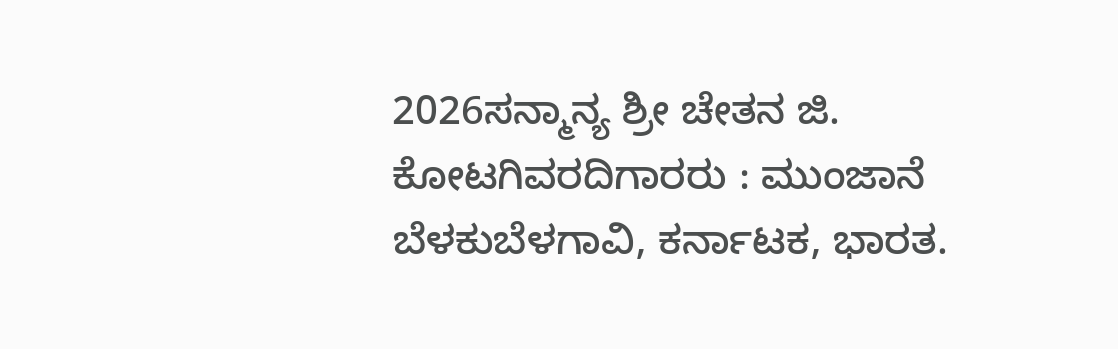2026ಸನ್ಮಾನ್ಯ ಶ್ರೀ ಚೇತನ ಜಿ. ಕೋಟಗಿವರದಿಗಾರರು : ಮುಂಜಾನೆ ಬೆಳಕುಬೆಳಗಾವಿ, ಕರ್ನಾಟಕ, ಭಾರತ.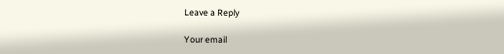Leave a Reply

Your email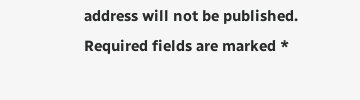address will not be published. Required fields are marked *